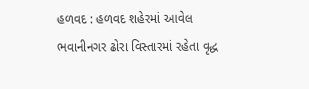હળવદ : હળવદ શહેરમાં આવેલ ભવાનીનગર ઢોરા વિસ્તારમાં રહેતા વૃદ્ધ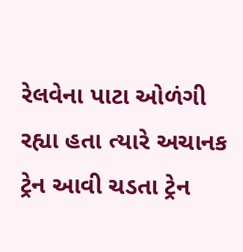રેલવેના પાટા ઓળંગી રહ્યા હતા ત્યારે અચાનક ટ્રેન આવી ચડતા ટ્રેન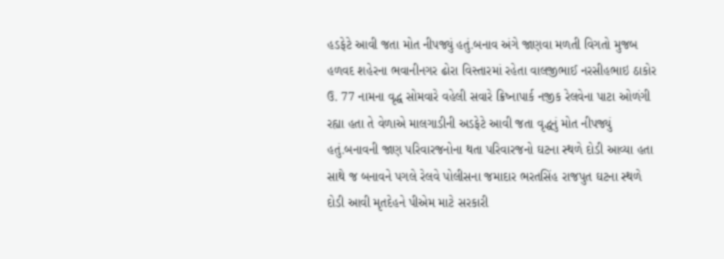હડફેટે આવી જતા મોત નીપજ્યું હતું.બનાવ અંગે જાણવા મળતી વિગતો મુજબ હળવદ શહેરના ભવાનીનગર ઢોરા વિસ્તારમાં રહેતા વાલજીભાઈ નરસીહભાઇ ઠાકોર ઉ. 77 નામના વૃદ્ધ સોમવારે વહેલી સવારે ક્રિષ્નાપાર્ક નજીક રેલવેના પાટા ઓળંગી રહ્યા હતા તે વેળાએ માલગાડીની અડફેટે આવી જતા વૃદ્ધનું મોત નીપજ્યું હતું.બનાવની જાણ પરિવારજનોના થતા પરિવારજનો ઘટના સ્થળે દોડી આવ્યા હતા સાથે જ બનાવને પગલે રેલવે પોલીસના જમાદાર ભરતસિંહ રાજપુત ઘટના સ્થળે દોડી આવી મૃતદેહને પીએમ માટે સરકારી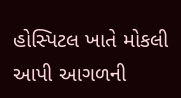હોસ્પિટલ ખાતે મોકલી આપી આગળની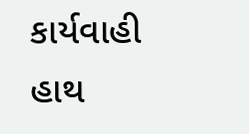કાર્યવાહી હાથ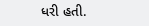ધરી હતી.